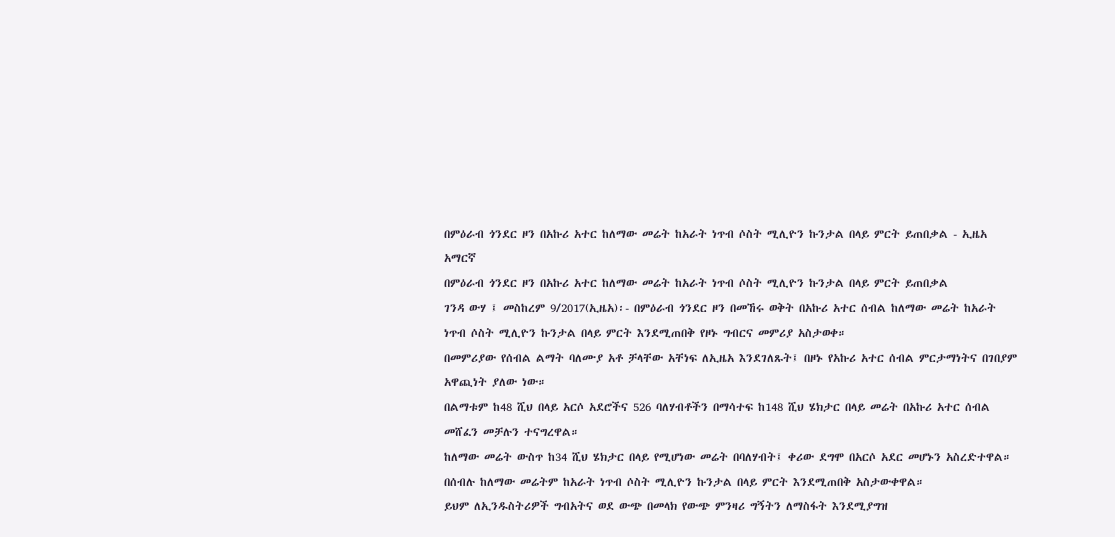በምዕራብ ጎንደር ዞን በአኩሪ አተር ከለማው መሬት ከአራት ነጥብ ሶስት ሚሊዮን ኩንታል በላይ ምርት ይጠበቃል - ኢዜአ አማርኛ
በምዕራብ ጎንደር ዞን በአኩሪ አተር ከለማው መሬት ከአራት ነጥብ ሶስት ሚሊዮን ኩንታል በላይ ምርት ይጠበቃል
ገንዳ ውሃ ፤ መስከረም 9/2017(ኢዜአ)፡- በምዕራብ ጎንደር ዞን በመኸሩ ወቅት በአኩሪ አተር ሰብል ከለማው መሬት ከአራት ነጥብ ሶስት ሚሊዮን ኩንታል በላይ ምርት እንደሚጠበቅ የዞኑ ግብርና መምሪያ አስታወቀ።
በመምሪያው የሰብል ልማት ባለሙያ አቶ ቻላቸው አቸነፍ ለኢዜአ እንደገለጹት፤ በዞኑ የአኩሪ አተር ሰብል ምርታማነትና በገበያም አዋጪነት ያለው ነው።
በልማቱም ከ48 ሺህ በላይ አርሶ አደሮችና 526 ባለሃብቶችን በማሳተፍ ከ148 ሺህ ሄክታር በላይ መሬት በአኩሪ አተር ሰብል መሸፈን መቻሉን ተናግረዋል።
ከለማው መሬት ውስጥ ከ34 ሺህ ሄክታር በላይ የሚሆነው መሬት በባለሃብት፤ ቀሪው ደግሞ በአርሶ አደር መሆኑን አስረድተዋል።
በሰብሉ ከለማው መሬትም ከአራት ነጥብ ሶስት ሚሊዮን ኩንታል በላይ ምርት እንደሚጠበቅ አስታውቀዋል።
ይህም ለኢንዱስትሪዎች ግብአትና ወደ ውጭ በመላክ የውጭ ምንዛሪ ግኝትን ለማስፋት እንደሚያግዝ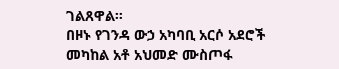ገልጸዋል።
በዞኑ የገንዳ ውኃ አካባቢ አርሶ አደሮች መካከል አቶ አህመድ ሙስጦፋ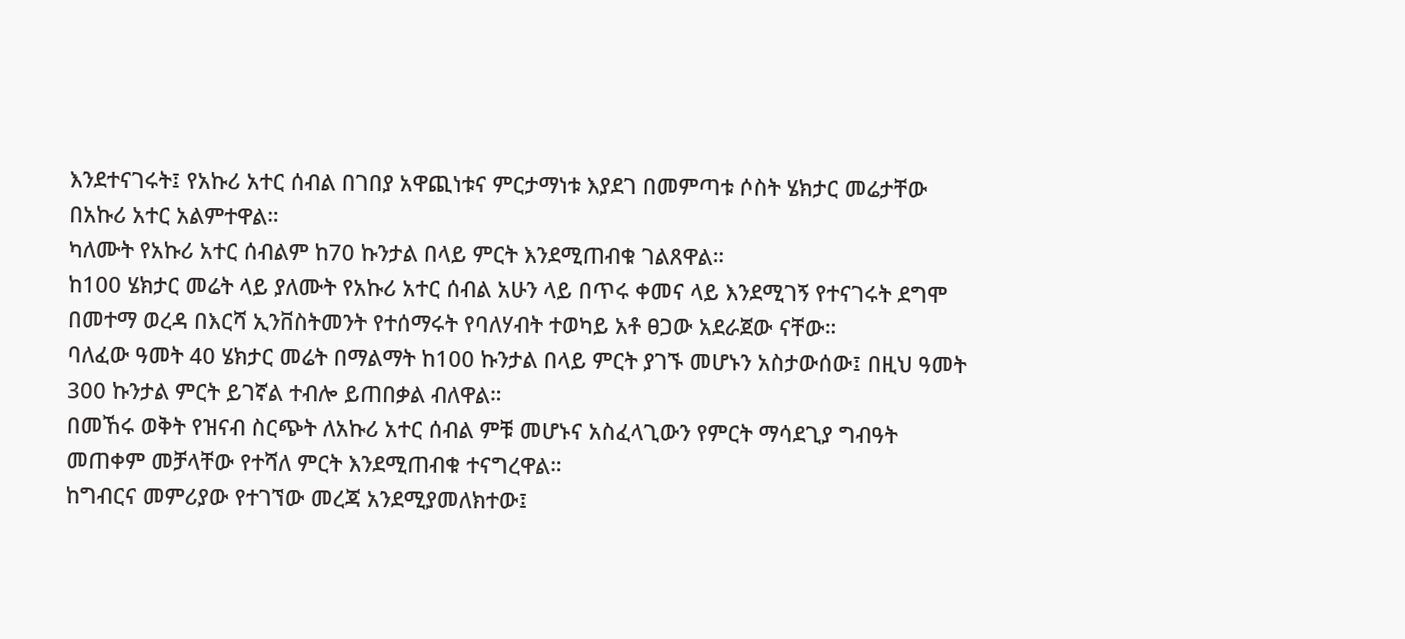እንደተናገሩት፤ የአኩሪ አተር ሰብል በገበያ አዋጪነቱና ምርታማነቱ እያደገ በመምጣቱ ሶስት ሄክታር መሬታቸው በአኩሪ አተር አልምተዋል።
ካለሙት የአኩሪ አተር ሰብልም ከ70 ኩንታል በላይ ምርት እንደሚጠብቁ ገልጸዋል።
ከ100 ሄክታር መሬት ላይ ያለሙት የአኩሪ አተር ሰብል አሁን ላይ በጥሩ ቀመና ላይ እንደሚገኝ የተናገሩት ደግሞ በመተማ ወረዳ በእርሻ ኢንቨስትመንት የተሰማሩት የባለሃብት ተወካይ አቶ ፀጋው አደራጀው ናቸው።
ባለፈው ዓመት 40 ሄክታር መሬት በማልማት ከ100 ኩንታል በላይ ምርት ያገኙ መሆኑን አስታውሰው፤ በዚህ ዓመት 300 ኩንታል ምርት ይገኛል ተብሎ ይጠበቃል ብለዋል።
በመኸሩ ወቅት የዝናብ ስርጭት ለአኩሪ አተር ሰብል ምቹ መሆኑና አስፈላጊውን የምርት ማሳደጊያ ግብዓት መጠቀም መቻላቸው የተሻለ ምርት እንደሚጠብቁ ተናግረዋል።
ከግብርና መምሪያው የተገኘው መረጃ አንደሚያመለክተው፤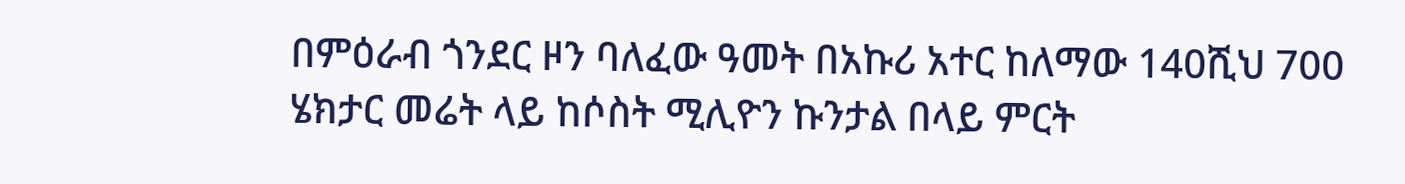በምዕራብ ጎንደር ዞን ባለፈው ዓመት በአኩሪ አተር ከለማው 140ሺህ 700 ሄክታር መሬት ላይ ከሶስት ሚሊዮን ኩንታል በላይ ምርት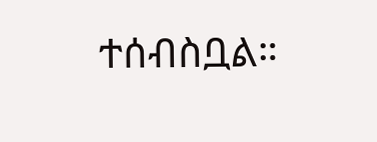ተሰብስቧል።